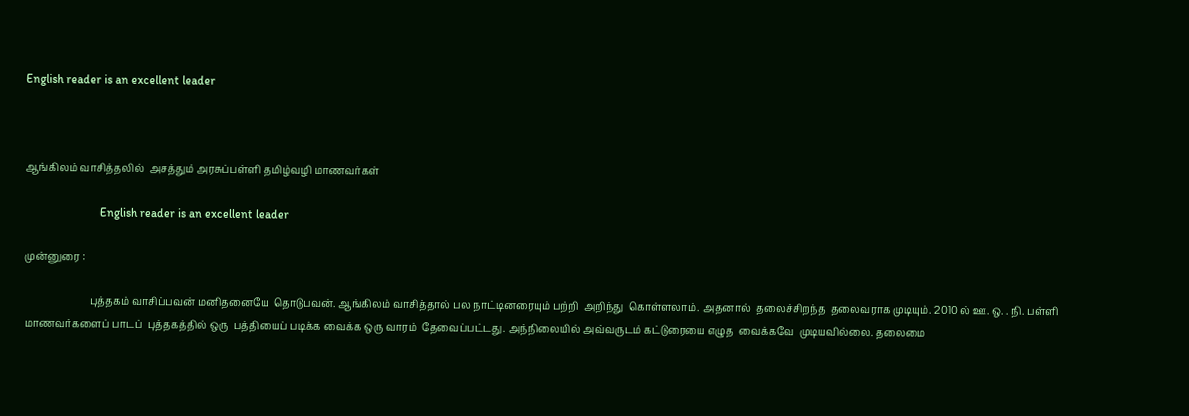English reader is an excellent leader



ஆங்கிலம் வாசித்தலில்  அசத்தும் அரசுப்பள்ளி தமிழ்வழி மாணவர்கள்

                         English reader is an excellent leader

முன்னுரை :

                          புத்தகம் வாசிப்பவன் மனிதனையே  தொடுபவன். ஆங்கிலம் வாசித்தால் பல நாட்டினரையும் பற்றி  அறிந்து  கொள்ளலாம். அதனால்  தலைச்சிறந்த  தலைவராக முடியும். 2010 ல் ஊ. ஒ. . நி. பள்ளி மாணவர்களைப் பாடப்  புத்தகத்தில் ஒரு  பத்தியைப் படிக்க வைக்க ஒரு வாரம்  தேவைப்பட்டது. அந்நிலையில் அவ்வருடம் கட்டுரையை எழுத  வைக்கவே  முடியவில்லை. தலைமை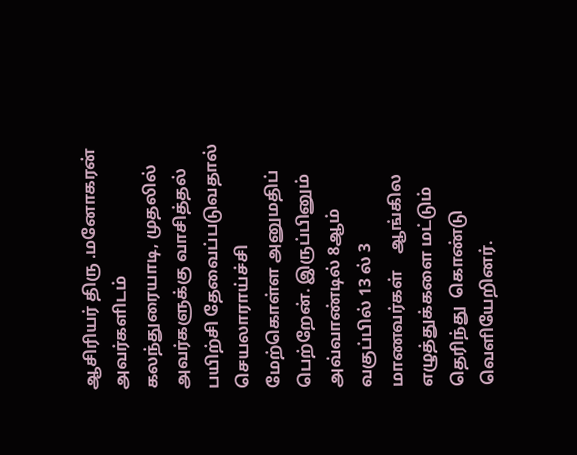ஆசிரியர் திரு .மனோகரன் அவர்களிடம்  கலந்துரையாடி, முதலில்  அவர்களுக்கு வாசித்தல்  பயிற்சி தேவைப்படுவதால்  செயலாராய்ச்சி  மேற்கொள்ள அனுமதிப் பெற்றேன். இருப்பினும் அவ்வாண்டில் 8ஆம் வகுப்பில் 13 ல் 3 மாணவர்கள்    ஆங்கில எழுத்துக்களை மட்டும் தெரிந்து  கொண்டு  வெளியேறினர்.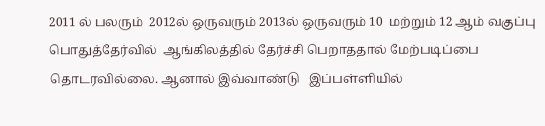2011 ல் பலரும்  2012ல் ஒருவரும் 2013ல் ஒருவரும் 10  மற்றும் 12 ஆம் வகுப்பு பொதுத்தேர்வில்  ஆங்கிலத்தில் தேர்ச்சி பெறாததால் மேற்படிப்பை  தொடரவில்லை. ஆனால் இவ்வாண்டு   இப்பள்ளியில்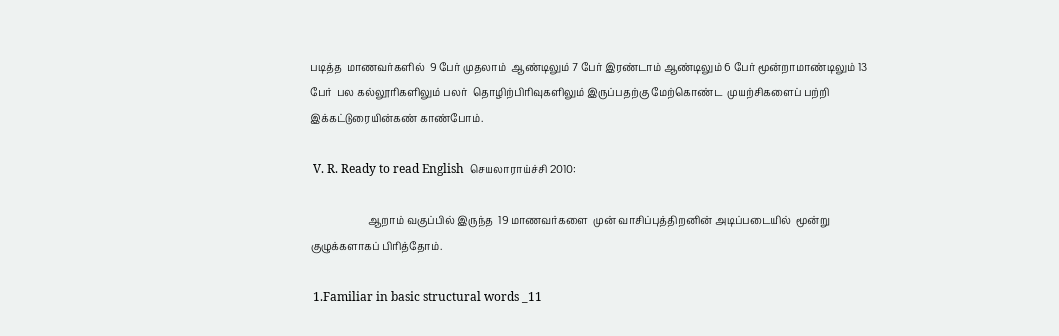படித்த  மாணவர்களில்  9 பேர் முதலாம்  ஆண்டிலும் 7 பேர் இரண்டாம் ஆண்டிலும் 6 பேர் மூன்றாமாண்டிலும் 13 பேர்  பல கல்லூரிகளிலும் பலர்  தொழிற்பிரிவுகளிலும் இருப்பதற்கு மேற்கொண்ட  முயற்சிகளைப் பற்றி  இக்கட்டுரையின்கண் காண்போம்.

 V. R. Ready to read English  செயலாராய்ச்சி 2010:

                       ஆறாம் வகுப்பில் இருந்த  19 மாணவர்களை  முன் வாசிப்புத்திறனின் அடிப்படையில்  மூன்று  குழுக்களாகப் பிரித்தோம்.

 1.Familiar in basic structural words _11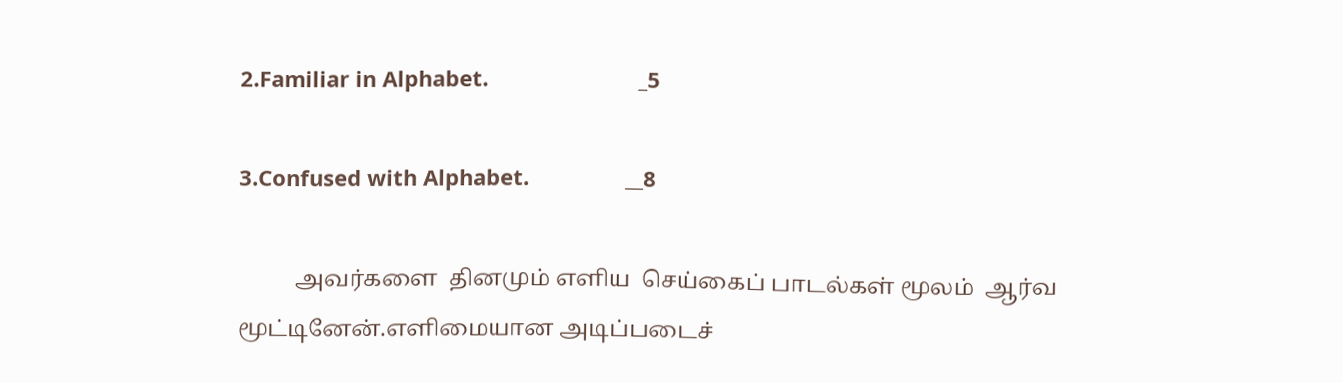2.Familiar in Alphabet.                         _5

3.Confused with Alphabet.                __8

          அவர்களை  தினமும் எளிய  செய்கைப் பாடல்கள் மூலம்  ஆர்வ மூட்டினேன்.எளிமையான அடிப்படைச்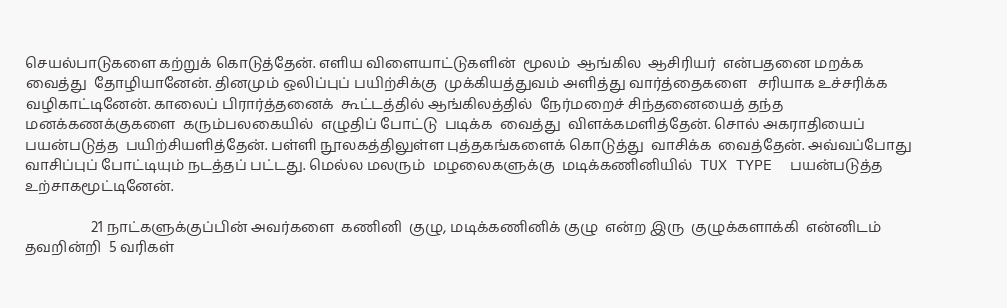செயல்பாடுகளை கற்றுக் கொடுத்தேன். எளிய விளையாட்டுகளின்  மூலம்  ஆங்கில  ஆசிரியர்  என்பதனை மறக்க வைத்து  தோழியானேன். தினமும் ஒலிப்புப் பயிற்சிக்கு  முக்கியத்துவம் அளித்து வார்த்தைகளை   சரியாக உச்சரிக்க  வழிகாட்டினேன். காலைப் பிரார்த்தனைக்  கூட்டத்தில் ஆங்கிலத்தில்  நேர்மறைச் சிந்தனையைத் தந்த மனக்கணக்குகளை  கரும்பலகையில்  எழுதிப் போட்டு  படிக்க  வைத்து  விளக்கமளித்தேன். சொல் அகராதியைப் பயன்படுத்த  பயிற்சியளித்தேன். பள்ளி நூலகத்திலுள்ள புத்தகங்களைக் கொடுத்து  வாசிக்க  வைத்தேன். அவ்வப்போது  வாசிப்புப் போட்டியும் நடத்தப் பட்டது. மெல்ல மலரும்  மழலைகளுக்கு  மடிக்கணினியில்  TUX TYPE  பயன்படுத்த உற்சாகமூட்டினேன்.

                  21 நாட்களுக்குப்பின் அவர்களை  கணினி  குழு, மடிக்கணினிக் குழு  என்ற இரு  குழுக்களாக்கி  என்னிடம்  தவறின்றி  5 வரிகள்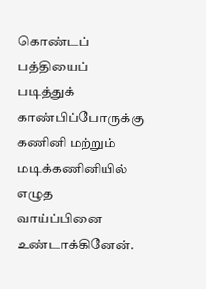கொண்டப் பத்தியைப்  படித்துக் காண்பிப்போருக்கு கணினி மற்றும்  மடிக்கணினியில்  எழுத  வாய்ப்பினை  உண்டாக்கினேன்.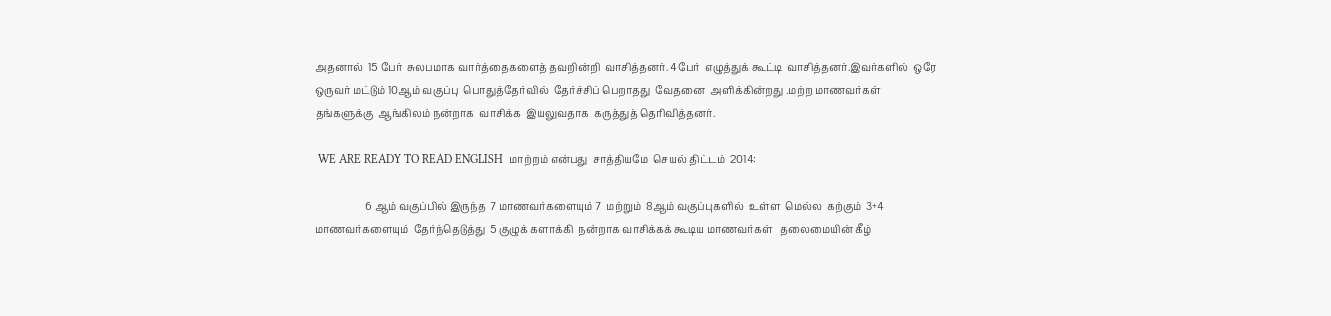அதனால்  15 பேர்  சுலபமாக வார்த்தைகளைத் தவறின்றி  வாசித்தனர். 4பேர்  எழுத்துக் கூட்டி  வாசித்தனர்.இவர்களில்  ஒரே ஒருவர் மட்டும் 10ஆம் வகுப்பு  பொதுத்தேர்வில்  தேர்ச்சிப் பெறாதது  வேதனை  அளிக்கின்றது .மற்ற மாணவர்கள் தங்களுக்கு  ஆங்கிலம் நன்றாக  வாசிக்க  இயலுவதாக  கருத்துத் தெரிவித்தனர்.

 WE ARE READY TO READ ENGLISH  மாற்றம் என்பது  சாத்தியமே  செயல் திட்டம்  2014:

                    6 ஆம் வகுப்பில் இருந்த  7 மாணவர்களையும் 7  மற்றும்  8ஆம் வகுப்புகளில்  உள்ள  மெல்ல  கற்கும்  3+4 மாணவர்களையும்  தேர்ந்தெடுத்து  5 குழுக் களாக்கி  நன்றாக வாசிக்கக் கூடிய மாணவர்கள்   தலைமையின் கீழ்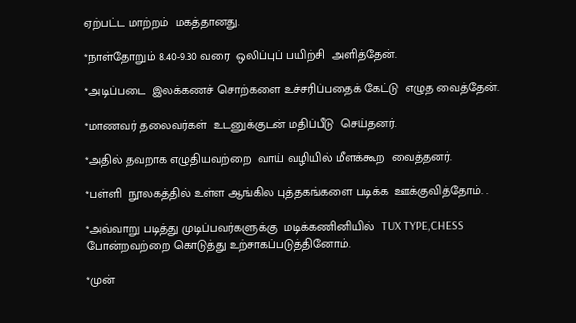ஏற்பட்ட மாற்றம்  மகத்தானது.

*நாள்தோறும் 8.40-9.30 வரை  ஒலிப்புப் பயிற்சி  அளித்தேன்.

*அடிப்படை  இலக்கணச் சொற்களை உச்சரிப்பதைக் கேட்டு  எழுத வைத்தேன்.

*மாணவர் தலைவர்கள்  உடனுக்குடன் மதிப்பீடு  செய்தனர்.

*அதில் தவறாக எழுதியவற்றை  வாய் வழியில் மீளக்கூற  வைத்தனர்.

*பள்ளி  நூலகத்தில் உள்ள ஆங்கில புத்தகங்களை படிக்க  ஊக்குவித்தோம். .

*அவ்வாறு படித்து முடிப்பவர்களுக்கு  மடிக்கணினியில்  TUX TYPE,CHESS  போன்றவற்றை கொடுத்து உற்சாகப்படுத்தினோம்.

*முன்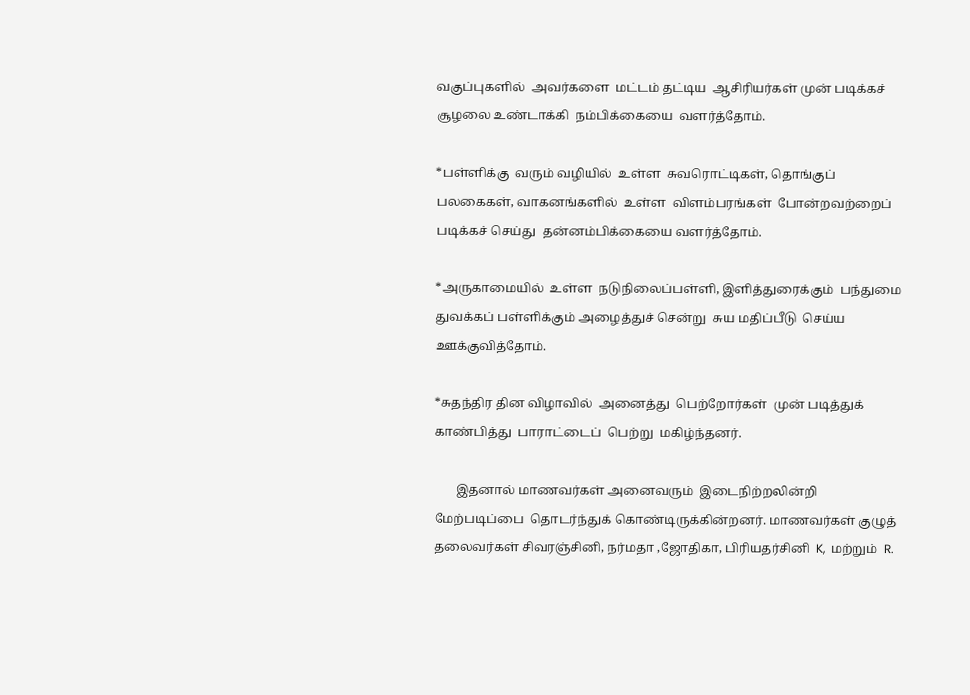வகுப்புகளில்  அவர்களை  மட்டம் தட்டிய  ஆசிரியர்கள் முன் படிக்கச் சூழலை உண்டாக்கி  நம்பிக்கையை  வளர்த்தோம்.

*பள்ளிக்கு  வரும் வழியில்  உள்ள  சுவரொட்டிகள், தொங்குப் பலகைகள், வாகனங்களில்  உள்ள  விளம்பரங்கள்  போன்றவற்றைப் படிக்கச் செய்து  தன்னம்பிக்கையை வளர்த்தோம்.

*அருகாமையில்  உள்ள  நடுநிலைப்பள்ளி, இளித்துரைக்கும்  பந்துமை  துவக்கப் பள்ளிக்கும் அழைத்துச் சென்று  சுய மதிப்பீடு  செய்ய  ஊக்குவித்தோம்.

*சுதந்திர தின விழாவில்  அனைத்து  பெற்றோர்கள்  முன் படித்துக் காண்பித்து  பாராட்டைப்  பெற்று  மகிழ்ந்தனர்.

       இதனால் மாணவர்கள் அனைவரும்  இடைநிற்றலின்றி  மேற்படிப்பை  தொடர்ந்துக் கொண்டிருக்கின்றனர். மாணவர்கள் குழுத் தலைவர்கள் சிவரஞ்சினி, நர்மதா ,ஜோதிகா, பிரியதர்சினி  K,  மற்றும்  R.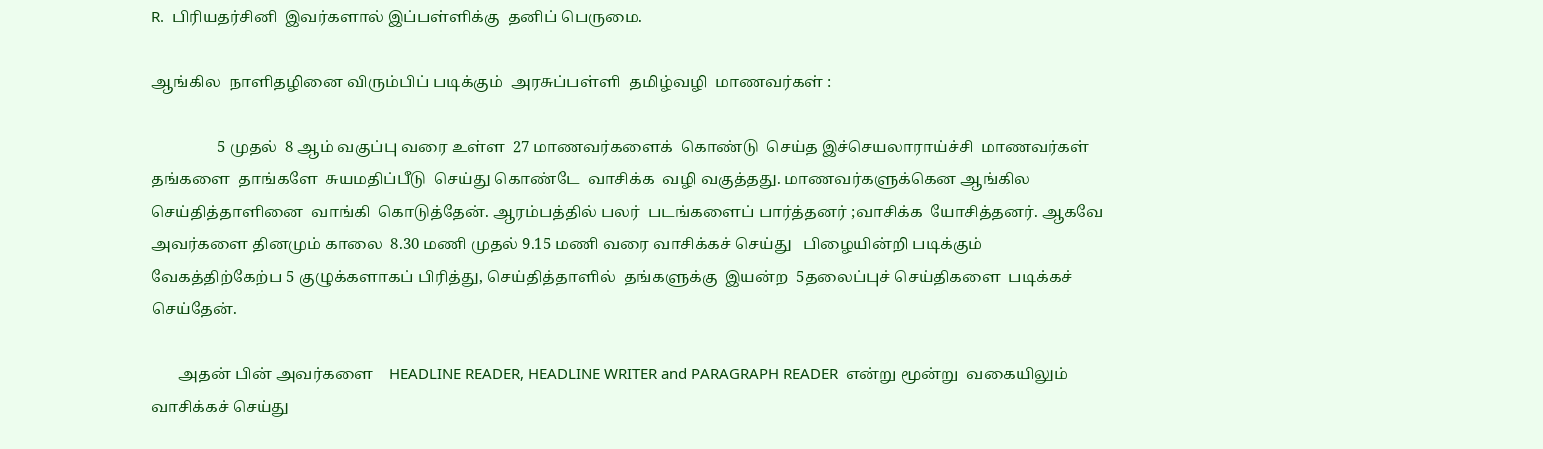R.  பிரியதர்சினி  இவர்களால் இப்பள்ளிக்கு  தனிப் பெருமை.

ஆங்கில  நாளிதழினை விரும்பிப் படிக்கும்  அரசுப்பள்ளி  தமிழ்வழி  மாணவர்கள் :

                 5 முதல்  8 ஆம் வகுப்பு வரை உள்ள  27 மாணவர்களைக்  கொண்டு  செய்த இச்செயலாராய்ச்சி  மாணவர்கள் தங்களை  தாங்களே  சுயமதிப்பீடு  செய்து கொண்டே  வாசிக்க  வழி வகுத்தது. மாணவர்களுக்கென ஆங்கில செய்தித்தாளினை  வாங்கி  கொடுத்தேன். ஆரம்பத்தில் பலர்  படங்களைப் பார்த்தனர் ;வாசிக்க  யோசித்தனர். ஆகவே அவர்களை தினமும் காலை  8.30 மணி முதல் 9.15 மணி வரை வாசிக்கச் செய்து   பிழையின்றி படிக்கும்  வேகத்திற்கேற்ப 5 குழுக்களாகப் பிரித்து, செய்தித்தாளில்  தங்களுக்கு  இயன்ற  5தலைப்புச் செய்திகளை  படிக்கச் செய்தேன்.

       அதன் பின் அவர்களை    HEADLINE READER, HEADLINE WRITER and PARAGRAPH READER  என்று மூன்று  வகையிலும் வாசிக்கச் செய்து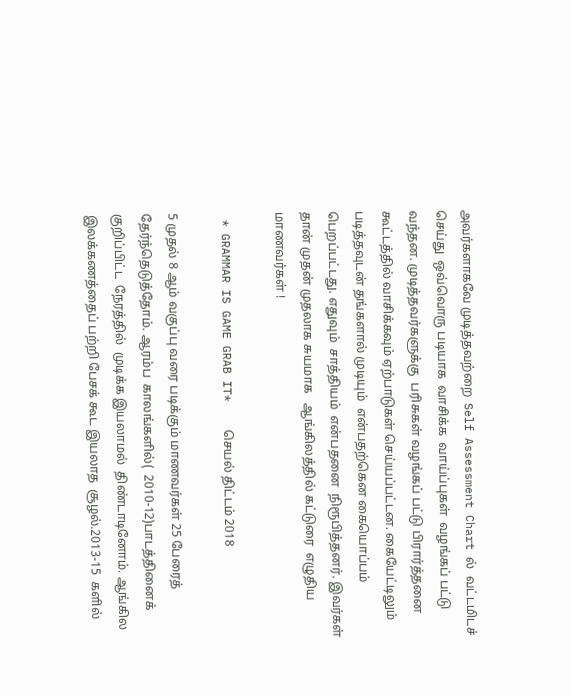அவர்களாகவே முடித்தவற்றை  Self Assessment Chart ல்  வட்டமிடச் செய்து  ஒவ்வொரு படியாக  வாசிக்க  வாய்ப்புகள்  வழங்கப் பட்டு  வந்தன. முடித்தவர்களுக்கு  பரிசுகள் வழங்கப் பட்டு பிரார்த்தனை  கூட்டத்தில் வாசிக்கவும் ஏற்பாடுகள் செய்யப்பட்டன. கையேட்டிலும்  படித்தவுடன் தங்களால் முடியும்  என்பதற்கென கையொப்பம்  பெறப்பட்டது. எதுவும்  சாத்தியம்  என்பதனை  நிரூபித்தனர். இவர்கள் தான் முதன் முதலாக சுயமாக   ஆங்கிலத்தில் கட்டுரை  எழுதிய மாணவர்கள் !

 * GRAMMAR IS GAME GRAB IT*    செயல் திட்டம் 2018

5 முதல் 8 ஆம் வகுப்பு வரை படிக்கும் மாணவர்கள் 25 பேரைத்  தேர்ந்தெடுத்தோம். ஆரம்ப  காலங்களில்(  2010-12)பாடத்தினைக் குறிப்பிட்ட  நேரத்தில்  முடிக்க இயலாமல்  திண்டாடினோம். ஆங்கில இலக்கணத்தைப் பற்றி பேசக் கூட இயலாத  சூழல்.2013-15  களில்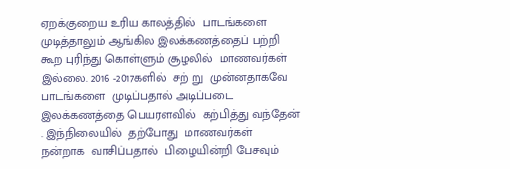ஏறக்குறைய உரிய காலத்தில்  பாடங்களை  முடித்தாலும் ஆங்கில இலக்கணத்தைப் பற்றி  கூற புரிந்து கொள்ளும் சூழலில்  மாணவர்கள் இல்லை. 2016 -2017களில்  சற் று  முன்னதாகவே  பாடங்களை  முடிப்பதால் அடிப்படை இலக்கணத்தை பெயரளவில்  கற்பித்து வந்தேன் . இந்நிலையில்  தற்போது  மாணவர்கள்  நன்றாக  வாசிப்பதால்  பிழையின்றி பேசவும்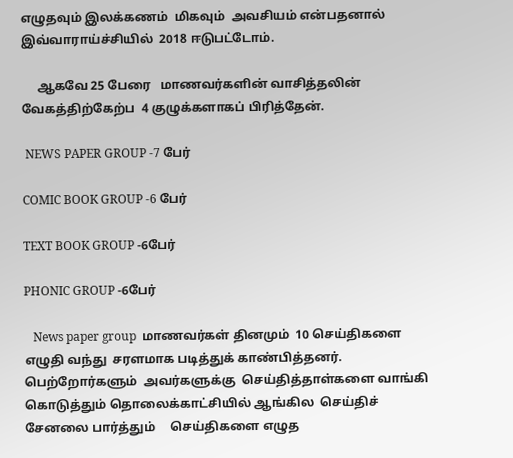எழுதவும் இலக்கணம்  மிகவும்  அவசியம் என்பதனால் இவ்வாராய்ச்சியில்  2018 ஈடுபட்டோம்.

     ஆகவே 25 பேரை   மாணவர்களின் வாசித்தலின்  வேகத்திற்கேற்ப  4 குழுக்களாகப் பிரித்தேன்.

 NEWS PAPER GROUP -7 பேர்

COMIC BOOK GROUP -6 பேர்

TEXT BOOK GROUP -6பேர்

PHONIC GROUP -6பேர்

   News paper group  மாணவர்கள் தினமும்  10 செய்திகளை  எழுதி வந்து  சரளமாக படித்துக் காண்பித்தனர். பெற்றோர்களும்  அவர்களுக்கு  செய்தித்தாள்களை வாங்கி கொடுத்தும் தொலைக்காட்சியில் ஆங்கில  செய்திச்  சேனலை பார்த்தும்     செய்திகளை எழுத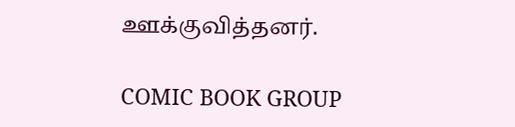ஊக்குவித்தனர்.

COMIC BOOK GROUP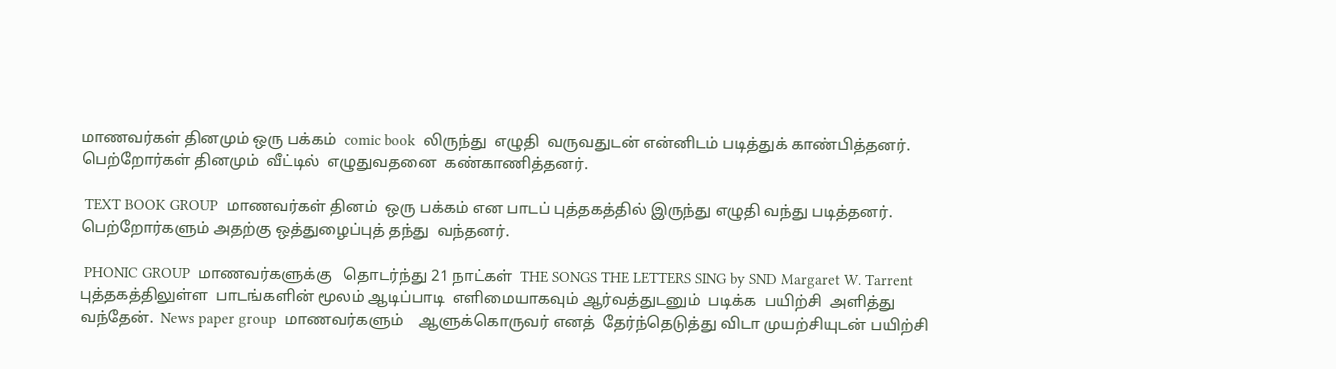மாணவர்கள் தினமும் ஒரு பக்கம்  comic book  லிருந்து  எழுதி  வருவதுடன் என்னிடம் படித்துக் காண்பித்தனர். பெற்றோர்கள் தினமும்  வீட்டில்  எழுதுவதனை  கண்காணித்தனர்.

 TEXT BOOK GROUP  மாணவர்கள் தினம்  ஒரு பக்கம் என பாடப் புத்தகத்தில் இருந்து எழுதி வந்து படித்தனர். பெற்றோர்களும் அதற்கு ஒத்துழைப்புத் தந்து  வந்தனர்.

 PHONIC GROUP  மாணவர்களுக்கு   தொடர்ந்து 21 நாட்கள்  THE SONGS THE LETTERS SING by SND Margaret W. Tarrent   புத்தகத்திலுள்ள  பாடங்களின் மூலம் ஆடிப்பாடி  எளிமையாகவும் ஆர்வத்துடனும்  படிக்க  பயிற்சி  அளித்து வந்தேன்.  News paper group  மாணவர்களும்    ஆளுக்கொருவர் எனத்  தேர்ந்தெடுத்து விடா முயற்சியுடன் பயிற்சி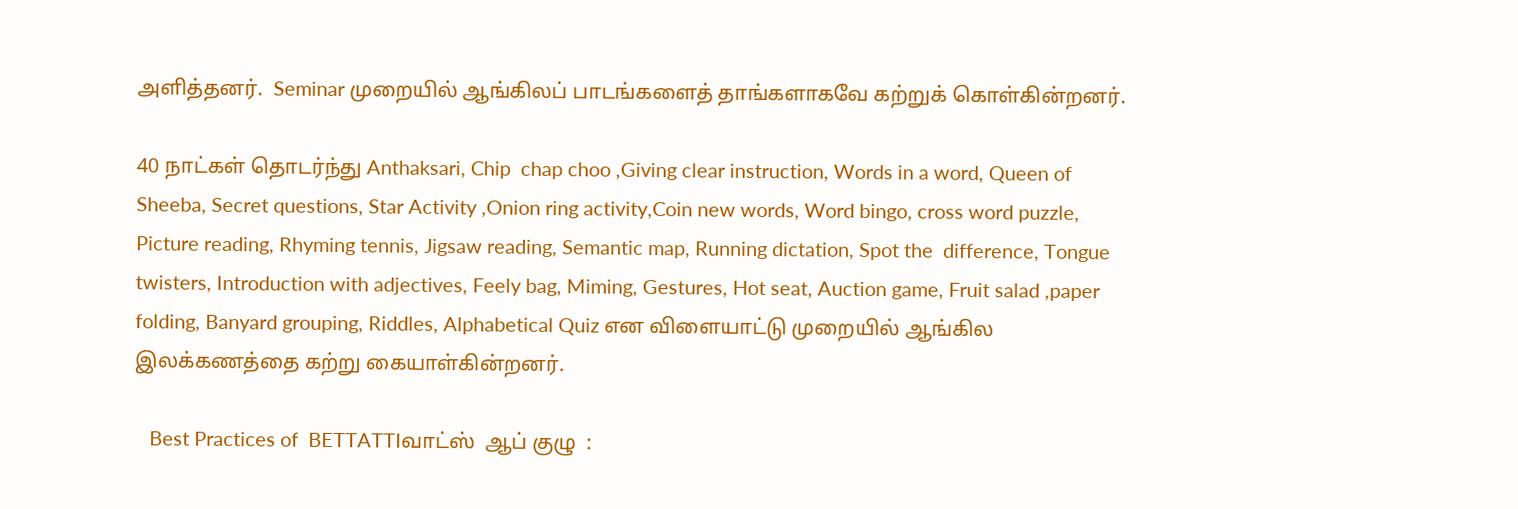அளித்தனர்.  Seminar முறையில் ஆங்கிலப் பாடங்களைத் தாங்களாகவே கற்றுக் கொள்கின்றனர்.

40 நாட்கள் தொடர்ந்து Anthaksari, Chip  chap choo ,Giving clear instruction, Words in a word, Queen of Sheeba, Secret questions, Star Activity ,Onion ring activity,Coin new words, Word bingo, cross word puzzle, Picture reading, Rhyming tennis, Jigsaw reading, Semantic map, Running dictation, Spot the  difference, Tongue twisters, Introduction with adjectives, Feely bag, Miming, Gestures, Hot seat, Auction game, Fruit salad ,paper folding, Banyard grouping, Riddles, Alphabetical Quiz என விளையாட்டு முறையில் ஆங்கில இலக்கணத்தை கற்று கையாள்கின்றனர்.

   Best Practices of  BETTATTIவாட்ஸ்  ஆப் குழு  :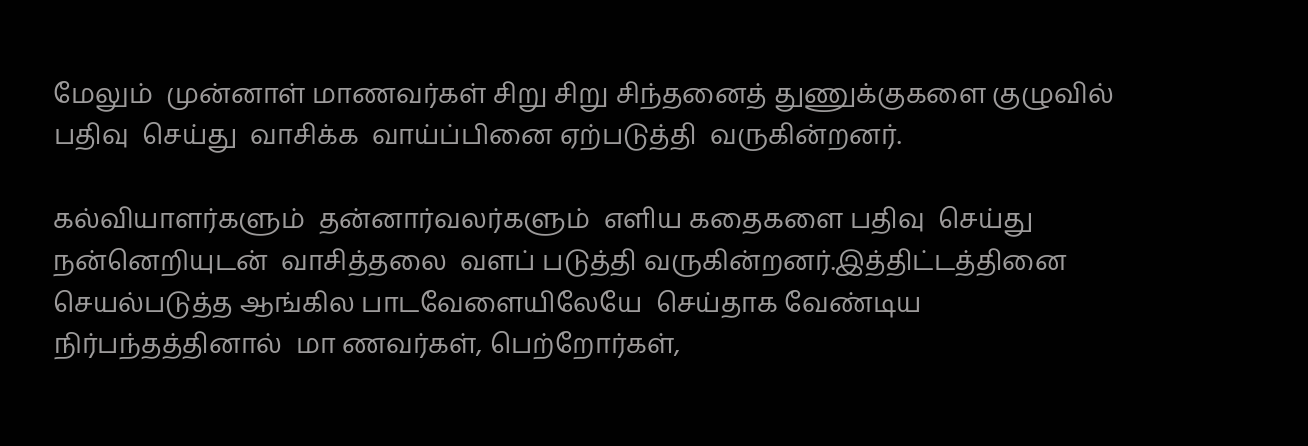மேலும்  முன்னாள் மாணவர்கள் சிறு சிறு சிந்தனைத் துணுக்குகளை குழுவில் பதிவு  செய்து  வாசிக்க  வாய்ப்பினை ஏற்படுத்தி  வருகின்றனர்.

கல்வியாளர்களும்  தன்னார்வலர்களும்  எளிய கதைகளை பதிவு  செய்து  நன்னெறியுடன்  வாசித்தலை  வளப் படுத்தி வருகின்றனர்.இத்திட்டத்தினை  செயல்படுத்த ஆங்கில பாடவேளையிலேயே  செய்தாக வேண்டிய  நிர்பந்தத்தினால்  மா ணவர்கள், பெற்றோர்கள்,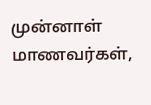முன்னாள் மாணவர்கள்,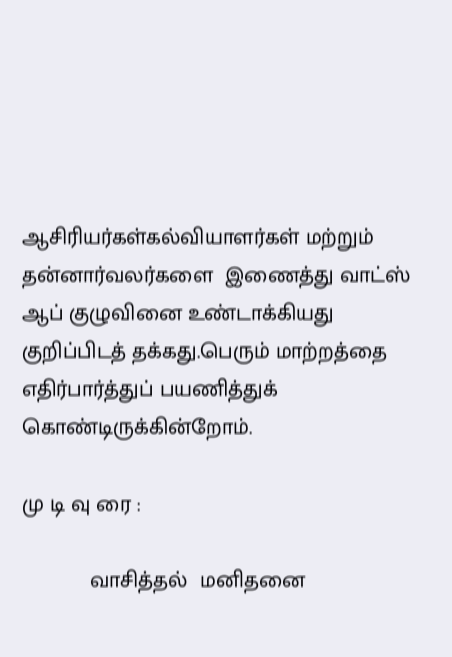ஆசிரியர்கள்கல்வியாளர்கள் மற்றும்  தன்னார்வலர்களை  இணைத்து வாட்ஸ் ஆப் குழுவினை உண்டாக்கியது குறிப்பிடத் தக்கது.பெரும் மாற்றத்தை  எதிர்பார்த்துப் பயணித்துக் கொண்டிருக்கின்றோம்.

மு டி வு ரை :

           வாசித்தல்  மனிதனை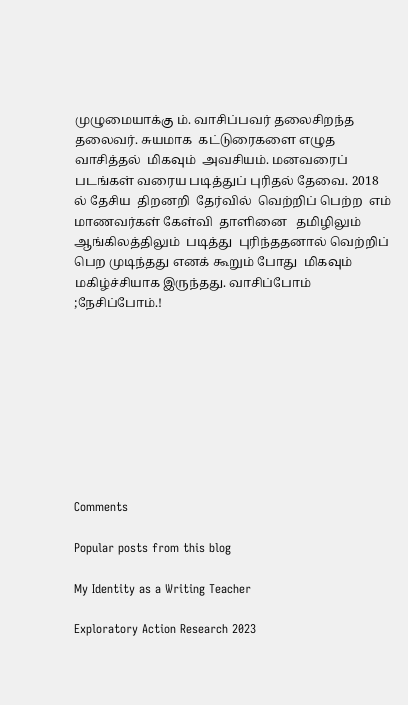முழுமையாக்கு ம். வாசிப்பவர் தலைசிறந்த  தலைவர். சுயமாக  கட்டுரைகளை எழுத  வாசித்தல்  மிகவும்  அவசியம். மனவரைப் படங்கள் வரைய படித்துப் புரிதல் தேவை. 2018 ல் தேசிய  திறனறி  தேர்வில்  வெற்றிப் பெற்ற  எம் மாணவர்கள் கேள்வி  தாளினை   தமிழிலும்  ஆங்கிலத்திலும்  படித்து  புரிந்ததனால் வெற்றிப்  பெற முடிந்தது எனக் கூறும் போது  மிகவும்  மகிழ்ச்சியாக இருந்தது. வாசிப்போம் ;நேசிப்போம்.!









Comments

Popular posts from this blog

My Identity as a Writing Teacher

Exploratory Action Research 2023